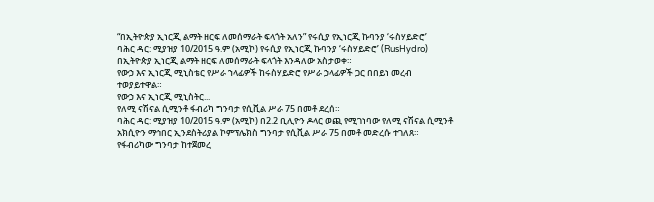“በኢትዮጵያ ኢነርጂ ልማት ዘርፍ ለመሰማራት ፍላጎት አለን” የሩሲያ የኢነርጂ ኩባንያ ‘ሩስሃይድሮ’
ባሕር ዳር: ሚያዝያ 10/2015 ዓ.ም (አሚኮ) የሩሲያ የኢነርጂ ኩባንያ ‘ሩስሃይድሮ’ (RusHydro) በኢትዮጵያ ኢነርጂ ልማት ዘርፍ ለመሰማራት ፍላጎት እንዳለው አስታወቀ።
የውኃ እና ኢነርጂ ሚኒስቴር የሥራ ኀላፊዎች ከሩስሃይድሮ የሥራ ኃላፊዎች ጋር በበይነ መረብ ተወያይተዋል።
የውኃ እና ኢነርጂ ሚኒስትር...
የለሚ ናሽናል ሲሚንቶ ፋብሪካ ግንባታ የሲቪል ሥራ 75 በመቶ ደረሰ።
ባሕር ዳር: ሚያዝያ 10/2015 ዓ.ም (አሚኮ) በ2.2 ቢሊዮን ዶላር ወጪ የሚገነባው የለሚ ናሽናል ሲሚንቶ አክሲዮን ማኅበር ኢንደስትሪያል ኮምፕሌክስ ግንባታ የሲቪል ሥራ 75 በመቶ መድረሱ ተገለጸ።
የፋብሪካው ግንባታ ከተጀመረ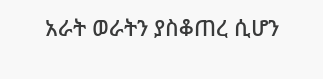አራት ወራትን ያስቆጠረ ሲሆን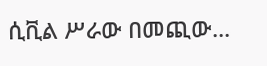ሲቪል ሥራው በመጪው...